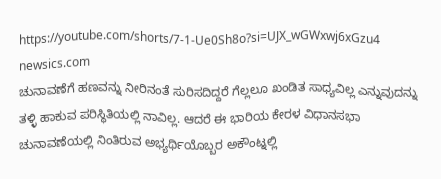https://youtube.com/shorts/7-1-Ue0Sh8o?si=UJX_wGWxwj6xGzu4
newsics.com
ಚುನಾವಣೆಗೆ ಹಣವನ್ನು ನೀರಿನಂತೆ ಸುರಿಸದಿದ್ದರೆ ಗೆಲ್ಲಲೂ ಖಂಡಿತ ಸಾಧ್ಯವಿಲ್ಲ ಎನ್ನುವುದನ್ನು ತಳ್ಳಿ ಹಾಕುವ ಪರಿಸ್ಥಿತಿಯಲ್ಲಿ ನಾವಿಲ್ಲ. ಆದರೆ ಈ ಭಾರಿಯ ಕೇರಳ ವಿಧಾನಸಭಾ ಚುನಾವಣೆಯಲ್ಲಿ ನಿಂತಿರುವ ಅಭ್ಯರ್ಥಿಯೊಬ್ಬರ ಅಕೌಂಟ್ನಲ್ಲಿ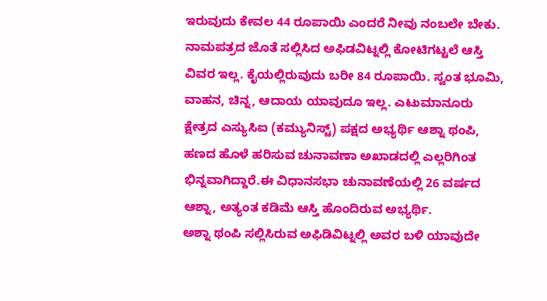ಇರುವುದು ಕೇವಲ 44 ರೂಪಾಯಿ ಎಂದರೆ ನೀವು ನಂಬಲೇ ಬೇಕು.
ನಾಮಪತ್ರದ ಜೊತೆ ಸಲ್ಲಿಸಿದ ಅಫಿಡವಿಟ್ನಲ್ಲಿ ಕೋಟಿಗಟ್ಟಲೆ ಆಸ್ತಿ ವಿವರ ಇಲ್ಲ. ಕೈಯಲ್ಲಿರುವುದು ಬರೀ 84 ರೂಪಾಯಿ. ಸ್ವಂತ ಭೂಮಿ, ವಾಹನ, ಚಿನ್ನ, ಆದಾಯ ಯಾವುದೂ ಇಲ್ಲ. ಎಟುಮಾನೂರು ಕ್ಷೇತ್ರದ ಎಸ್ಯುಸಿಐ (ಕಮ್ಯುನಿಸ್ಟ್) ಪಕ್ಷದ ಅಭ್ಯರ್ಥಿ ಆಶ್ನಾ ಥಂಪಿ, ಹಣದ ಹೊಳೆ ಹರಿಸುವ ಚುನಾವಣಾ ಅಖಾಡದಲ್ಲಿ ಎಲ್ಲರಿಗಿಂತ ಭಿನ್ನವಾಗಿದ್ದಾರೆ.ಈ ವಿಧಾನಸಭಾ ಚುನಾವಣೆಯಲ್ಲಿ 26 ವರ್ಷದ ಆಶ್ನಾ, ಅತ್ಯಂತ ಕಡಿಮೆ ಆಸ್ತಿ ಹೊಂದಿರುವ ಅಭ್ಯರ್ಥಿ.
ಅಶ್ನಾ ಥಂಪಿ ಸಲ್ಲಿಸಿರುವ ಅಫಿಡಿವಿಟ್ನಲ್ಲಿ ಅವರ ಬಳಿ ಯಾವುದೇ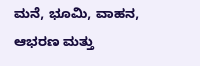ಮನೆ, ಭೂಮಿ, ವಾಹನ, ಆಭರಣ ಮತ್ತು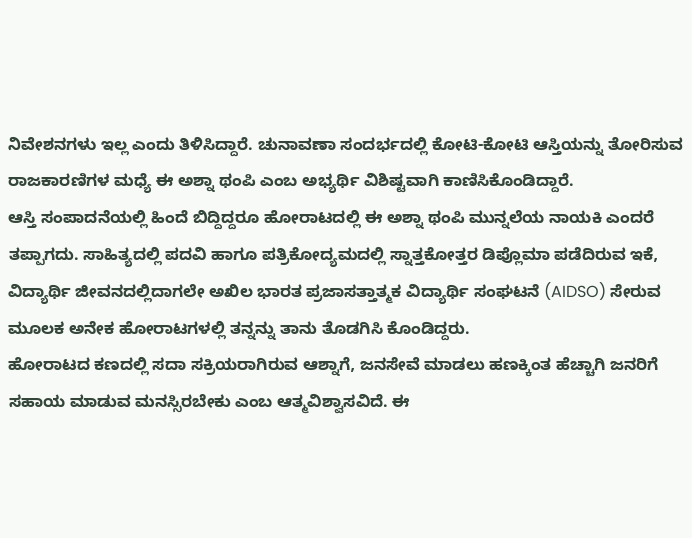ನಿವೇಶನಗಳು ಇಲ್ಲ ಎಂದು ತಿಳಿಸಿದ್ದಾರೆ. ಚುನಾವಣಾ ಸಂದರ್ಭದಲ್ಲಿ ಕೋಟಿ-ಕೋಟಿ ಆಸ್ತಿಯನ್ನು ತೋರಿಸುವ ರಾಜಕಾರಣಿಗಳ ಮಧ್ಯೆ ಈ ಅಶ್ನಾ ಥಂಪಿ ಎಂಬ ಅಭ್ಯರ್ಥಿ ವಿಶಿಷ್ಟವಾಗಿ ಕಾಣಿಸಿಕೊಂಡಿದ್ದಾರೆ.
ಆಸ್ತಿ ಸಂಪಾದನೆಯಲ್ಲಿ ಹಿಂದೆ ಬಿದ್ದಿದ್ದರೂ ಹೋರಾಟದಲ್ಲಿ ಈ ಅಶ್ನಾ ಥಂಪಿ ಮುನ್ನಲೆಯ ನಾಯಕಿ ಎಂದರೆ ತಪ್ಪಾಗದು. ಸಾಹಿತ್ಯದಲ್ಲಿ ಪದವಿ ಹಾಗೂ ಪತ್ರಿಕೋದ್ಯಮದಲ್ಲಿ ಸ್ನಾತ್ತಕೋತ್ತರ ಡಿಪ್ಲೊಮಾ ಪಡೆದಿರುವ ಇಕೆ, ವಿದ್ಯಾರ್ಥಿ ಜೀವನದಲ್ಲಿದಾಗಲೇ ಅಖಿಲ ಭಾರತ ಪ್ರಜಾಸತ್ತಾತ್ಮಕ ವಿದ್ಯಾರ್ಥಿ ಸಂಘಟನೆ (AIDSO) ಸೇರುವ ಮೂಲಕ ಅನೇಕ ಹೋರಾಟಗಳಲ್ಲಿ ತನ್ನನ್ನು ತಾನು ತೊಡಗಿಸಿ ಕೊಂಡಿದ್ದರು.
ಹೋರಾಟದ ಕಣದಲ್ಲಿ ಸದಾ ಸಕ್ರಿಯರಾಗಿರುವ ಆಶ್ನಾಗೆ, ಜನಸೇವೆ ಮಾಡಲು ಹಣಕ್ಕಿಂತ ಹೆಚ್ಚಾಗಿ ಜನರಿಗೆ ಸಹಾಯ ಮಾಡುವ ಮನಸ್ಸಿರಬೇಕು ಎಂಬ ಆತ್ಮವಿಶ್ವಾಸವಿದೆ. ಈ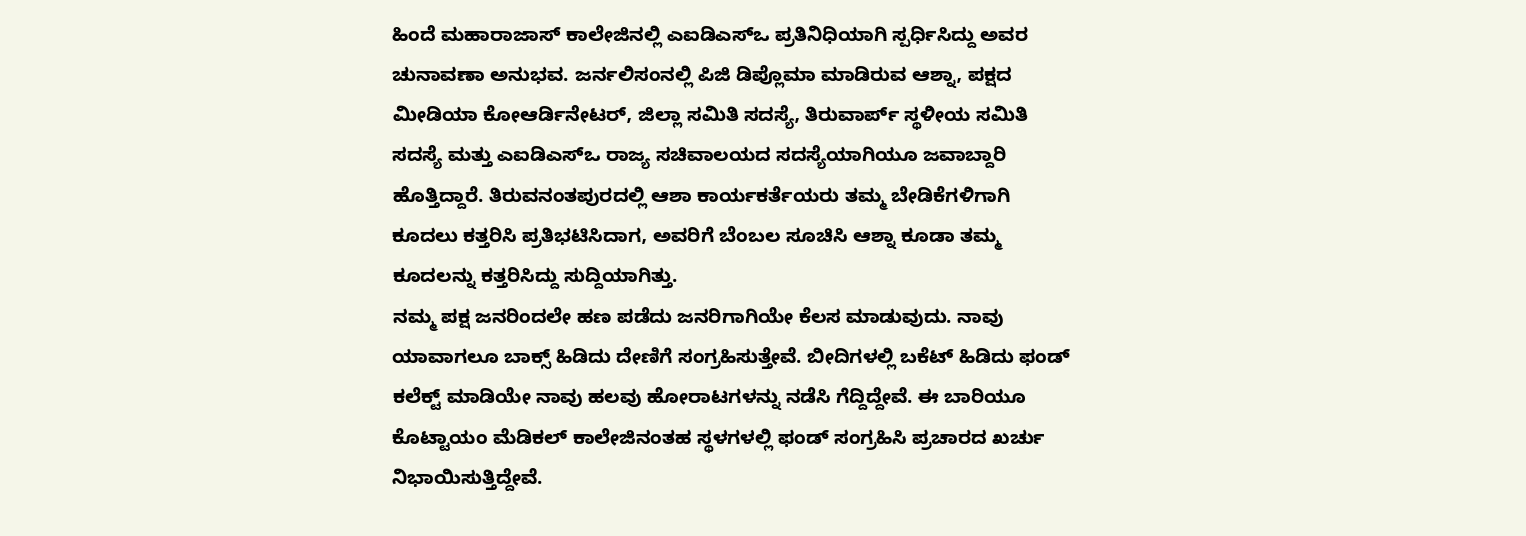ಹಿಂದೆ ಮಹಾರಾಜಾಸ್ ಕಾಲೇಜಿನಲ್ಲಿ ಎಐಡಿಎಸ್ಒ ಪ್ರತಿನಿಧಿಯಾಗಿ ಸ್ಪರ್ಧಿಸಿದ್ದು ಅವರ ಚುನಾವಣಾ ಅನುಭವ. ಜರ್ನಲಿಸಂನಲ್ಲಿ ಪಿಜಿ ಡಿಪ್ಲೊಮಾ ಮಾಡಿರುವ ಆಶ್ನಾ, ಪಕ್ಷದ ಮೀಡಿಯಾ ಕೋಆರ್ಡಿನೇಟರ್, ಜಿಲ್ಲಾ ಸಮಿತಿ ಸದಸ್ಯೆ, ತಿರುವಾರ್ಪ್ ಸ್ಥಳೀಯ ಸಮಿತಿ ಸದಸ್ಯೆ ಮತ್ತು ಎಐಡಿಎಸ್ಒ ರಾಜ್ಯ ಸಚಿವಾಲಯದ ಸದಸ್ಯೆಯಾಗಿಯೂ ಜವಾಬ್ದಾರಿ ಹೊತ್ತಿದ್ದಾರೆ. ತಿರುವನಂತಪುರದಲ್ಲಿ ಆಶಾ ಕಾರ್ಯಕರ್ತೆಯರು ತಮ್ಮ ಬೇಡಿಕೆಗಳಿಗಾಗಿ ಕೂದಲು ಕತ್ತರಿಸಿ ಪ್ರತಿಭಟಿಸಿದಾಗ, ಅವರಿಗೆ ಬೆಂಬಲ ಸೂಚಿಸಿ ಆಶ್ನಾ ಕೂಡಾ ತಮ್ಮ ಕೂದಲನ್ನು ಕತ್ತರಿಸಿದ್ದು ಸುದ್ದಿಯಾಗಿತ್ತು.
ನಮ್ಮ ಪಕ್ಷ ಜನರಿಂದಲೇ ಹಣ ಪಡೆದು ಜನರಿಗಾಗಿಯೇ ಕೆಲಸ ಮಾಡುವುದು. ನಾವು ಯಾವಾಗಲೂ ಬಾಕ್ಸ್ ಹಿಡಿದು ದೇಣಿಗೆ ಸಂಗ್ರಹಿಸುತ್ತೇವೆ. ಬೀದಿಗಳಲ್ಲಿ ಬಕೆಟ್ ಹಿಡಿದು ಫಂಡ್ ಕಲೆಕ್ಟ್ ಮಾಡಿಯೇ ನಾವು ಹಲವು ಹೋರಾಟಗಳನ್ನು ನಡೆಸಿ ಗೆದ್ದಿದ್ದೇವೆ. ಈ ಬಾರಿಯೂ ಕೊಟ್ಟಾಯಂ ಮೆಡಿಕಲ್ ಕಾಲೇಜಿನಂತಹ ಸ್ಥಳಗಳಲ್ಲಿ ಫಂಡ್ ಸಂಗ್ರಹಿಸಿ ಪ್ರಚಾರದ ಖರ್ಚು ನಿಭಾಯಿಸುತ್ತಿದ್ದೇವೆ.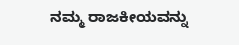ನಮ್ಮ ರಾಜಕೀಯವನ್ನು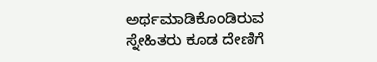ಅರ್ಥಮಾಡಿಕೊಂಡಿರುವ ಸ್ನೇಹಿತರು ಕೂಡ ದೇಣಿಗೆ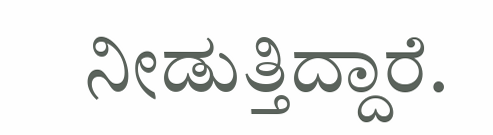ನೀಡುತ್ತಿದ್ದಾರೆ.